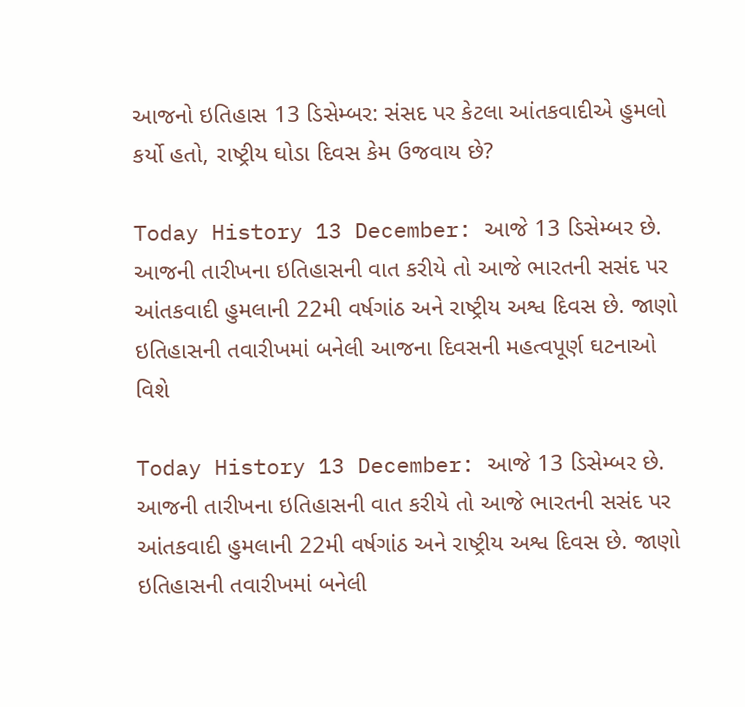આજનો ઇતિહાસ 13 ડિસેમ્બર: સંસદ પર કેટલા આંતકવાદીએ હુમલો કર્યો હતો, રાષ્ટ્રીય ઘોડા દિવસ કેમ ઉજવાય છે?

Today History 13 December: આજે 13 ડિસેમ્બર છે. આજની તારીખના ઇતિહાસની વાત કરીયે તો આજે ભારતની સસંદ પર આંતકવાદી હુમલાની 22મી વર્ષગાંઠ અને રાષ્ટ્રીય અશ્વ દિવસ છે. જાણો ઇતિહાસની તવારીખમાં બનેલી આજના દિવસની મહત્વપૂર્ણ ઘટનાઓ વિશે

Today History 13 December: આજે 13 ડિસેમ્બર છે. આજની તારીખના ઇતિહાસની વાત કરીયે તો આજે ભારતની સસંદ પર આંતકવાદી હુમલાની 22મી વર્ષગાંઠ અને રાષ્ટ્રીય અશ્વ દિવસ છે. જાણો ઇતિહાસની તવારીખમાં બનેલી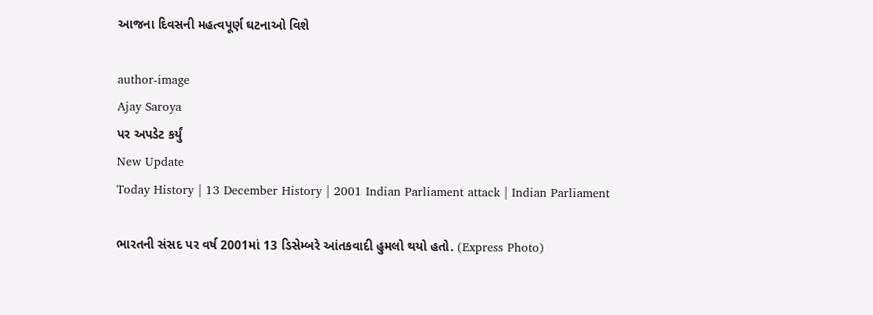આજના દિવસની મહત્વપૂર્ણ ઘટનાઓ વિશે

author-image
Ajay Saroya
પર અપડેટ કર્યું
New Update
Today History | 13 December History | 2001 Indian Parliament attack | Indian Parliament

ભારતની સંસદ પર વર્ષ 2001માં 13 ડિસેમ્બરે આંતકવાદી હુમલો થયો હતો. (Express Photo)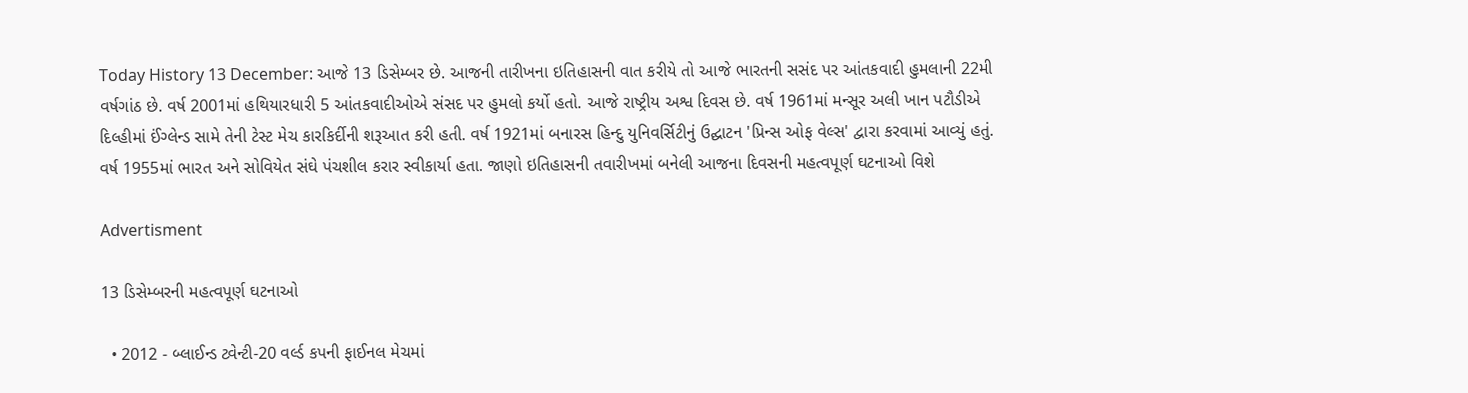Today History 13 December: આજે 13 ડિસેમ્બર છે. આજની તારીખના ઇતિહાસની વાત કરીયે તો આજે ભારતની સસંદ પર આંતકવાદી હુમલાની 22મી વર્ષગાંઠ છે. વર્ષ 2001માં હથિયારધારી 5 આંતકવાદીઓએ સંસદ પર હુમલો કર્યો હતો. આજે રાષ્ટ્રીય અશ્વ દિવસ છે. વર્ષ 1961માં મન્સૂર અલી ખાન પટૌડીએ દિલ્હીમાં ઈંગ્લેન્ડ સામે તેની ટેસ્ટ મેચ કારકિર્દીની શરૂઆત કરી હતી. વર્ષ 1921માં બનારસ હિન્દુ યુનિવર્સિટીનું ઉદ્ઘાટન 'પ્રિન્સ ઓફ વેલ્સ' દ્વારા કરવામાં આવ્યું હતું. વર્ષ 1955માં ભારત અને સોવિયેત સંઘે પંચશીલ કરાર સ્વીકાર્યા હતા. જાણો ઇતિહાસની તવારીખમાં બનેલી આજના દિવસની મહત્વપૂર્ણ ઘટનાઓ વિશે

Advertisment

13 ડિસેમ્બરની મહત્વપૂર્ણ ઘટનાઓ

  • 2012 - બ્લાઈન્ડ ટ્વેન્ટી-20 વર્લ્ડ કપની ફાઈનલ મેચમાં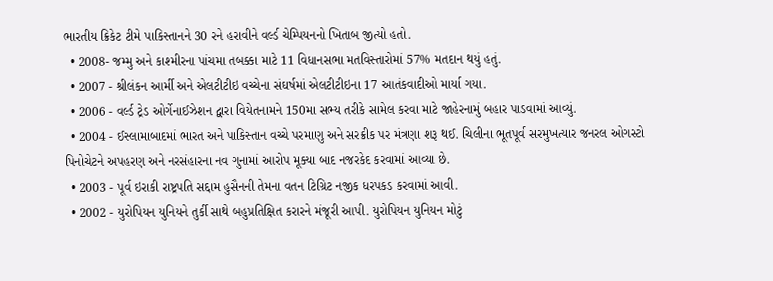ભારતીય ક્રિકેટ ટીમે પાકિસ્તાનને 30 રને હરાવીને વર્લ્ડ ચેમ્પિયનનો ખિતાબ જીત્યો હતો.
  • 2008- જમ્મુ અને કાશ્મીરના પાંચમા તબક્કા માટે 11 વિધાનસભા મતવિસ્તારોમાં 57% મતદાન થયું હતું.
  • 2007 - શ્રીલંકન આર્મી અને એલટીટીઇ વચ્ચેના સંઘર્ષમાં એલટીટીઇના 17 આતંકવાદીઓ માર્યા ગયા.
  • 2006 - વર્લ્ડ ટ્રેડ ઓર્ગેનાઈઝેશન દ્વારા વિયેતનામને 150મા સભ્ય તરીકે સામેલ કરવા માટે જાહેરનામું બહાર પાડવામાં આવ્યું.
  • 2004 - ઈસ્લામાબાદમાં ભારત અને પાકિસ્તાન વચ્ચે પરમાણુ અને સરક્રીક પર મંત્રણા શરૂ થઈ. ચિલીના ભૂતપૂર્વ સરમુખત્યાર જનરલ ઓગસ્ટો પિનોચેટને અપહરણ અને નરસંહારના નવ ગુનામાં આરોપ મૂક્યા બાદ નજરકેદ કરવામાં આવ્યા છે.
  • 2003 - પૂર્વ ઇરાકી રાષ્ટ્રપતિ સદ્દામ હુસૈનની તેમના વતન ટિગ્રિટ નજીક ધરપકડ કરવામાં આવી.
  • 2002 - યુરોપિયન યુનિયને તુર્કી સાથે બહુપ્રતિક્ષિત કરારને મંજૂરી આપી. યુરોપિયન યુનિયન મોટું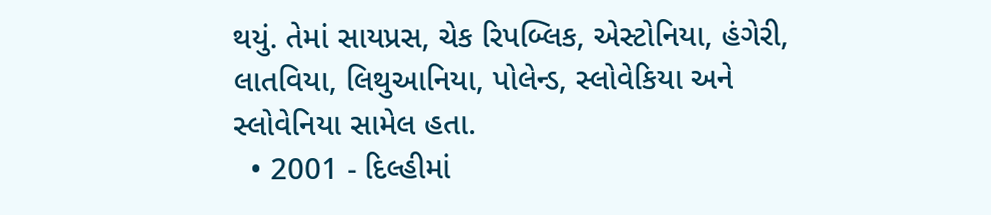થયું. તેમાં સાયપ્રસ, ચેક રિપબ્લિક, એસ્ટોનિયા, હંગેરી, લાતવિયા, લિથુઆનિયા, પોલેન્ડ, સ્લોવેકિયા અને સ્લોવેનિયા સામેલ હતા.
  • 2001 - દિલ્હીમાં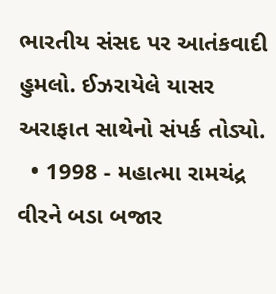ભારતીય સંસદ પર આતંકવાદી હુમલો. ઈઝરાયેલે યાસર અરાફાત સાથેનો સંપર્ક તોડ્યો.
  • 1998 - મહાત્મા રામચંદ્ર વીરને બડા બજાર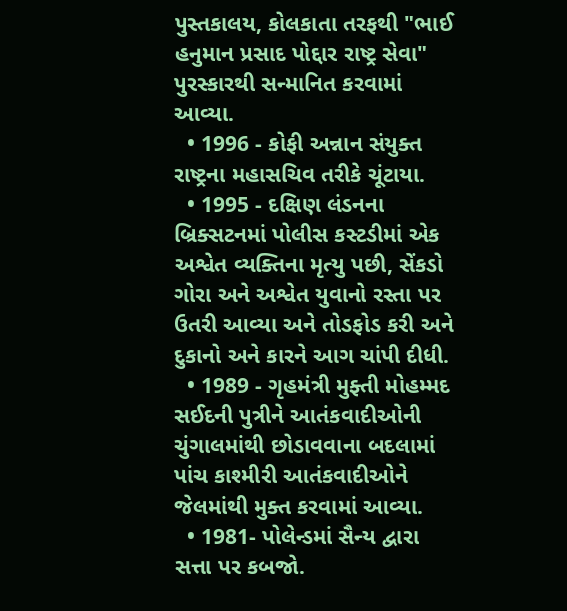પુસ્તકાલય, કોલકાતા તરફથી "ભાઈ હનુમાન પ્રસાદ પોદ્દાર રાષ્ટ્ર સેવા" પુરસ્કારથી સન્માનિત કરવામાં આવ્યા.
  • 1996 - કોફી અન્નાન સંયુક્ત રાષ્ટ્રના મહાસચિવ તરીકે ચૂંટાયા.
  • 1995 - દક્ષિણ લંડનના બ્રિક્સટનમાં પોલીસ કસ્ટડીમાં એક અશ્વેત વ્યક્તિના મૃત્યુ પછી, સેંકડો ગોરા અને અશ્વેત યુવાનો રસ્તા પર ઉતરી આવ્યા અને તોડફોડ કરી અને દુકાનો અને કારને આગ ચાંપી દીધી.
  • 1989 - ગૃહમંત્રી મુફ્તી મોહમ્મદ સઈદની પુત્રીને આતંકવાદીઓની ચુંગાલમાંથી છોડાવવાના બદલામાં પાંચ કાશ્મીરી આતંકવાદીઓને જેલમાંથી મુક્ત કરવામાં આવ્યા.
  • 1981- પોલેન્ડમાં સૈન્ય દ્વારા સત્તા પર કબજો.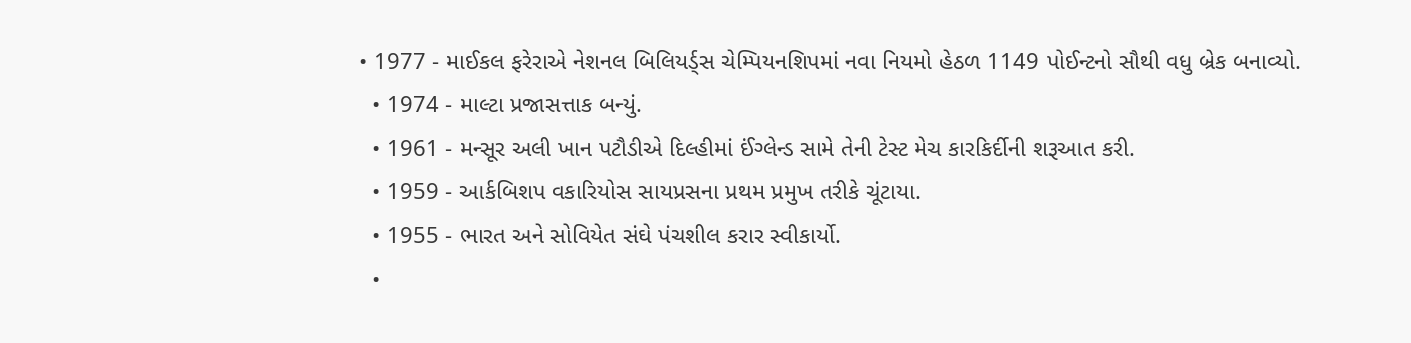• 1977 - માઈકલ ફરેરાએ નેશનલ બિલિયર્ડ્સ ચેમ્પિયનશિપમાં નવા નિયમો હેઠળ 1149 પોઈન્ટનો સૌથી વધુ બ્રેક બનાવ્યો.
  • 1974 - માલ્ટા પ્રજાસત્તાક બન્યું.
  • 1961 - મન્સૂર અલી ખાન પટૌડીએ દિલ્હીમાં ઈંગ્લેન્ડ સામે તેની ટેસ્ટ મેચ કારકિર્દીની શરૂઆત કરી.
  • 1959 - આર્કબિશપ વકારિયોસ સાયપ્રસના પ્રથમ પ્રમુખ તરીકે ચૂંટાયા.
  • 1955 - ભારત અને સોવિયેત સંઘે પંચશીલ કરાર સ્વીકાર્યો.
  •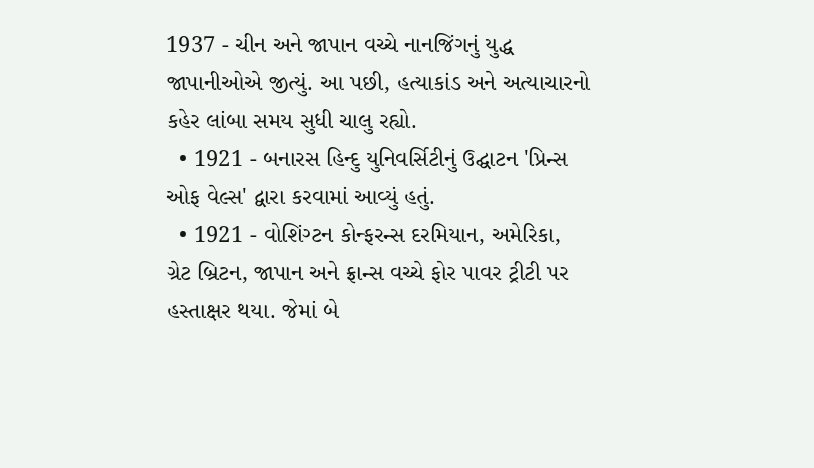1937 - ચીન અને જાપાન વચ્ચે નાનજિંગનું યુદ્ધ જાપાનીઓએ જીત્યું. આ પછી, હત્યાકાંડ અને અત્યાચારનો કહેર લાંબા સમય સુધી ચાલુ રહ્યો.
  • 1921 - બનારસ હિન્દુ યુનિવર્સિટીનું ઉદ્ઘાટન 'પ્રિન્સ ઓફ વેલ્સ' દ્વારા કરવામાં આવ્યું હતું.
  • 1921 - વોશિંગ્ટન કોન્ફરન્સ દરમિયાન, અમેરિકા, ગ્રેટ બ્રિટન, જાપાન અને ફ્રાન્સ વચ્ચે ફોર પાવર ટ્રીટી પર હસ્તાક્ષર થયા. જેમાં બે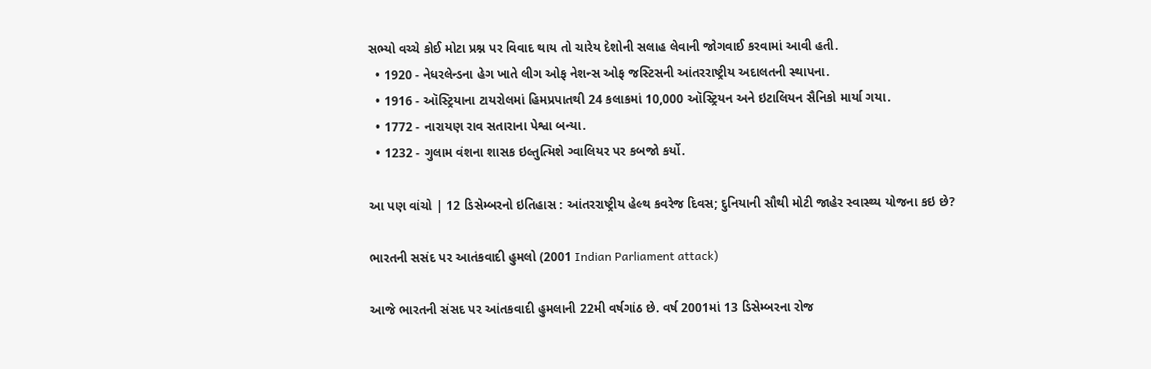સભ્યો વચ્ચે કોઈ મોટા પ્રશ્ન પર વિવાદ થાય તો ચારેય દેશોની સલાહ લેવાની જોગવાઈ કરવામાં આવી હતી.
  • 1920 - નેધરલેન્ડના હેગ ખાતે લીગ ઓફ નેશન્સ ઓફ જસ્ટિસની આંતરરાષ્ટ્રીય અદાલતની સ્થાપના.
  • 1916 - ઑસ્ટ્રિયાના ટાયરોલમાં હિમપ્રપાતથી 24 કલાકમાં 10,000 ઑસ્ટ્રિયન અને ઇટાલિયન સૈનિકો માર્યા ગયા.
  • 1772 - નારાયણ રાવ સતારાના પેશ્વા બન્યા.
  • 1232 - ગુલામ વંશના શાસક ઇલ્તુત્મિશે ગ્વાલિયર પર કબજો કર્યો.

આ પણ વાંચો | 12 ડિસેમ્બરનો ઇતિહાસ : આંતરરાષ્ટ્રીય હેલ્થ કવરેજ દિવસ; દુનિયાની સૌથી મોટી જાહેર સ્વાસ્થ્ય યોજના કઇ છે?

ભારતની સસંદ પર આતંકવાદી હુમલો (2001 Indian Parliament attack)

આજે ભારતની સંસદ પર આંતકવાદી હુમલાની 22મી વર્ષગાંઠ છે. વર્ષ 2001માં 13 ડિસેમ્બરના રોજ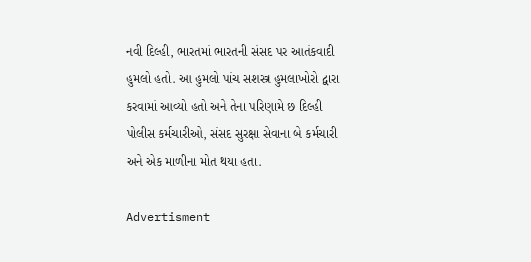નવી દિલ્હી, ભારતમાં ભારતની સંસદ પર આતંકવાદી હુમલો હતો. આ હુમલો પાંચ સશસ્ત્ર હુમલાખોરો દ્વારા કરવામાં આવ્યો હતો અને તેના પરિણામે છ દિલ્હી પોલીસ કર્મચારીઓ, સંસદ સુરક્ષા સેવાના બે કર્મચારી અને એક માળીના મોત થયા હતા.

Advertisment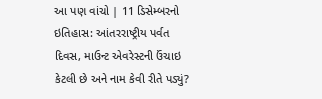આ પણ વાંચો | 11 ડિસેમ્બરનો ઇતિહાસ: આંતરરાષ્ટ્રીય પર્વત દિવસ, માઉન્ટ એવરેસ્ટની ઉંચાઇ કેટલી છે અને નામ કેવી રીતે પડ્યું?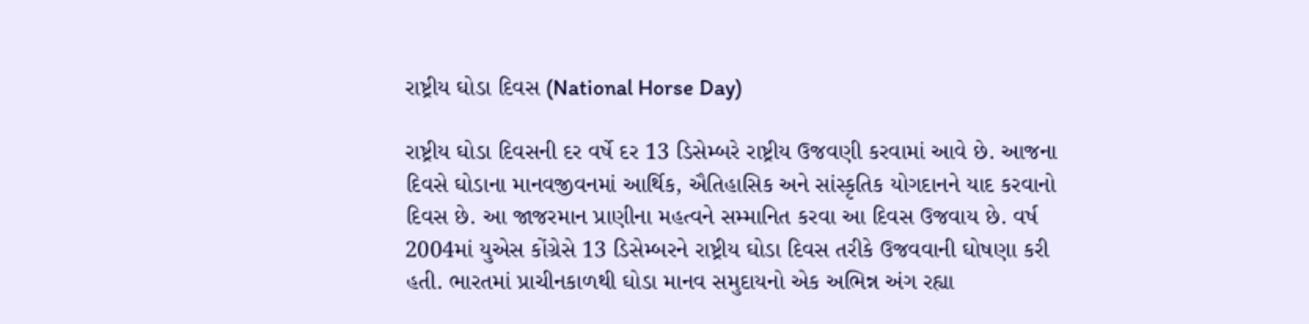રાષ્ટ્રીય ઘોડા દિવસ (National Horse Day)

રાષ્ટ્રીય ઘોડા દિવસની દર વર્ષે દર 13 ડિસેમ્બરે રાષ્ટ્રીય ઉજવણી કરવામાં આવે છે. આજના દિવસે ઘોડાના માનવજીવનમાં આર્થિક, ઐતિહાસિક અને સાંસ્કૃતિક યોગદાનને યાદ કરવાનો દિવસ છે. આ જાજરમાન પ્રાણીના મહત્વને સમ્માનિત કરવા આ દિવસ ઉજવાય છે. વર્ષ 2004માં યુએસ કોંગ્રેસે 13 ડિસેમ્બરને રાષ્ટ્રીય ઘોડા દિવસ તરીકે ઉજવવાની ઘોષણા કરી હતી. ભારતમાં પ્રાચીનકાળથી ઘોડા માનવ સમુદાયનો એક અભિન્ન અંગ રહ્યા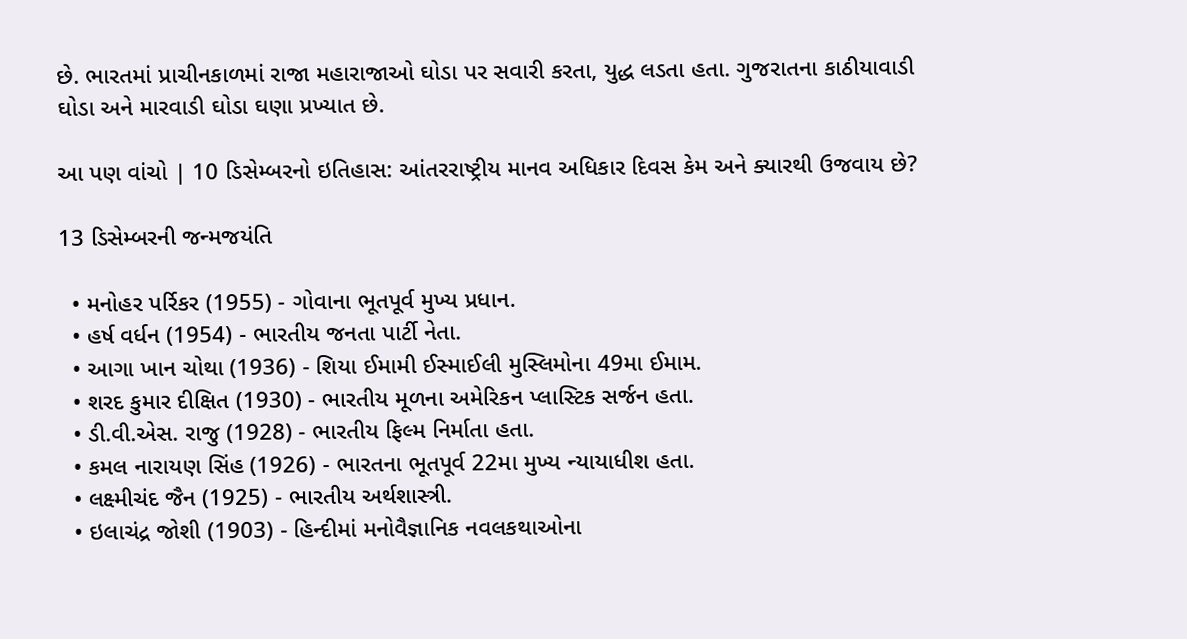છે. ભારતમાં પ્રાચીનકાળમાં રાજા મહારાજાઓ ઘોડા પર સવારી કરતા, યુદ્ધ લડતા હતા. ગુજરાતના કાઠીયાવાડી ઘોડા અને મારવાડી ઘોડા ઘણા પ્રખ્યાત છે.

આ પણ વાંચો | 10 ડિસેમ્બરનો ઇતિહાસ: આંતરરાષ્ટ્રીય માનવ અધિકાર દિવસ કેમ અને ક્યારથી ઉજવાય છે?

13 ડિસેમ્બરની જન્મજયંતિ

  • મનોહર પર્રિકર (1955) - ગોવાના ભૂતપૂર્વ મુખ્ય પ્રધાન.
  • હર્ષ વર્ધન (1954) - ભારતીય જનતા પાર્ટી નેતા.
  • આગા ખાન ચોથા (1936) - શિયા ઈમામી ઈસ્માઈલી મુસ્લિમોના 49મા ઈમામ.
  • શરદ કુમાર દીક્ષિત (1930) - ભારતીય મૂળના અમેરિકન પ્લાસ્ટિક સર્જન હતા.
  • ડી.વી.એસ. રાજુ (1928) - ભારતીય ફિલ્મ નિર્માતા હતા.
  • કમલ નારાયણ સિંહ (1926) - ભારતના ભૂતપૂર્વ 22મા મુખ્ય ન્યાયાધીશ હતા.
  • લક્ષ્મીચંદ જૈન (1925) - ભારતીય અર્થશાસ્ત્રી.
  • ઇલાચંદ્ર જોશી (1903) - હિન્દીમાં મનોવૈજ્ઞાનિક નવલકથાઓના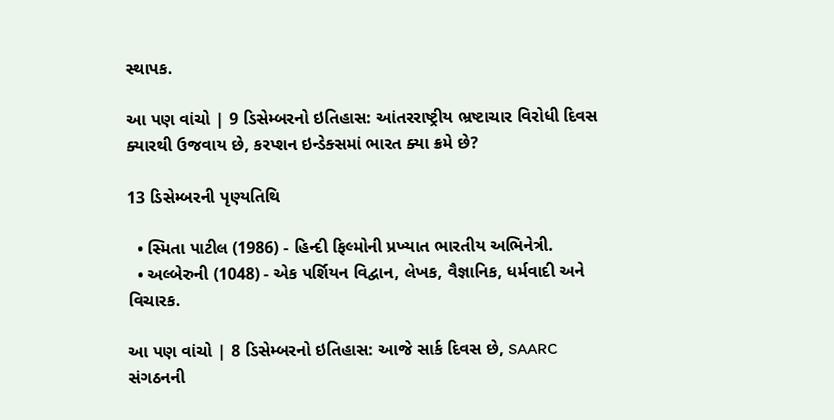સ્થાપક.

આ પણ વાંચો | 9 ડિસેમ્બરનો ઇતિહાસ: આંતરરાષ્ટ્રીય ભ્રષ્ટાચાર વિરોધી દિવસ ક્યારથી ઉજવાય છે, કરપ્શન ઇન્ડેક્સમાં ભારત ક્યા ક્રમે છે?

13 ડિસેમ્બરની પૃણ્યતિથિ

  • સ્મિતા પાટીલ (1986) - હિન્દી ફિલ્મોની પ્રખ્યાત ભારતીય અભિનેત્રી.
  • અલ્બેરુની (1048) - એક પર્શિયન વિદ્વાન, લેખક, વૈજ્ઞાનિક, ધર્મવાદી અને વિચારક.

આ પણ વાંચો | 8 ડિસેમ્બરનો ઇતિહાસ: આજે સાર્ક દિવસ છે, SAARC સંગઠનની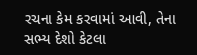રચના કેમ કરવામાં આવી, તેના સભ્ય દેશો કેટલા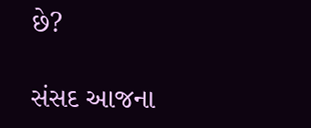છે?

સંસદ આજના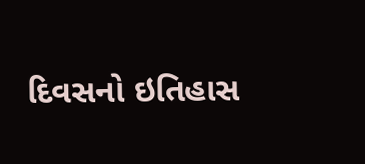દિવસનો ઇતિહાસ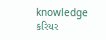knowledge કરિયર